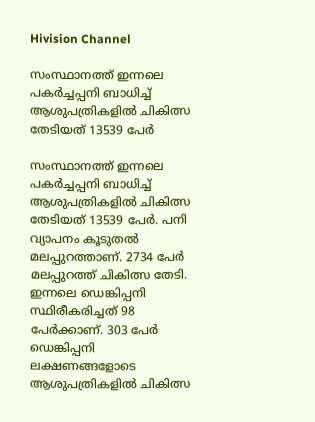Hivision Channel

സംസ്ഥാനത്ത് ഇന്നലെ പകര്‍ച്ചപ്പനി ബാധിച്ച് ആശുപത്രികളില്‍ ചികിത്സ തേടിയത് 13539 പേര്‍

സംസ്ഥാനത്ത് ഇന്നലെ പകര്‍ച്ചപ്പനി ബാധിച്ച് ആശുപത്രികളില്‍ ചികിത്സ തേടിയത് 13539 പേര്‍. പനി വ്യാപനം കൂടുതല്‍ മലപ്പുറത്താണ്. 2734 പേര്‍ മലപ്പുറത്ത് ചികിത്സ തേടി. ഇന്നലെ ഡെങ്കിപ്പനി സ്ഥിരീകരിച്ചത് 98 പേര്‍ക്കാണ്. 303 പേര്‍ ഡെങ്കിപ്പനി ലക്ഷണങ്ങളോടെ ആശുപത്രികളില്‍ ചികിത്സ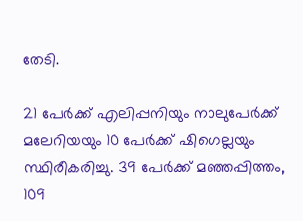തേടി.

21 പേര്‍ക്ക് എലിപ്പനിയും നാലുപേര്‍ക്ക് മലേറിയയും 10 പേര്‍ക്ക് ഷിഗെല്ലയും സ്ഥിരീകരിച്ചു. 39 പേര്‍ക്ക് മഞ്ഞപ്പിത്തം, 109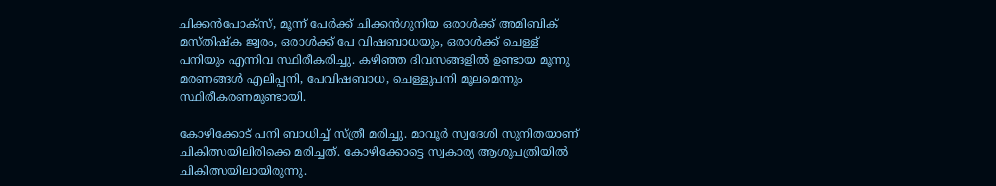ചിക്കന്‍പോക്സ്, മൂന്ന് പേര്‍ക്ക് ചിക്കന്‍ഗുനിയ ഒരാള്‍ക്ക് അമിബിക് മസ്തിഷ്‌ക ജ്വരം, ഒരാള്‍ക്ക് പേ വിഷബാധയും, ഒരാള്‍ക്ക് ചെള്ള് പനിയും എന്നിവ സ്ഥിരീകരിച്ചു. കഴിഞ്ഞ ദിവസങ്ങളില്‍ ഉണ്ടായ മൂന്നു മരണങ്ങള്‍ എലിപ്പനി, പേവിഷബാധ, ചെള്ളുപനി മൂലമെന്നും സ്ഥിരീകരണമുണ്ടായി.

കോഴിക്കോട് പനി ബാധിച്ച് സ്ത്രീ മരിച്ചു. മാവൂര്‍ സ്വദേശി സുനിതയാണ് ചികിത്സയിലിരിക്കെ മരിച്ചത്. കോഴിക്കോട്ടെ സ്വകാര്യ ആശുപത്രിയില്‍ ചികിത്സയിലായിരുന്നു.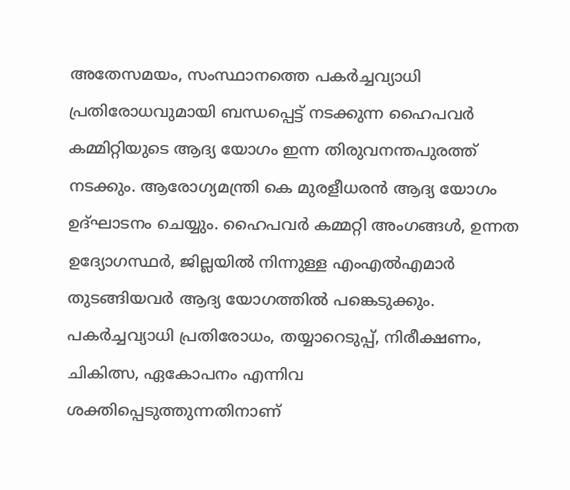അതേസമയം, സംസ്ഥാനത്തെ പകര്‍ച്ചവ്യാധി പ്രതിരോധവുമായി ബന്ധപ്പെട്ട് നടക്കുന്ന ഹൈപവര്‍ കമ്മിറ്റിയുടെ ആദ്യ യോഗം ഇന്ന തിരുവനന്തപുരത്ത് നടക്കും. ആരോഗ്യമന്ത്രി കെ മുരളീധരന്‍ ആദ്യ യോഗം ഉദ്ഘാടനം ചെയ്യും. ഹൈപവര്‍ കമ്മറ്റി അംഗങ്ങള്‍, ഉന്നത ഉദ്യോഗസ്ഥര്‍, ജില്ലയില്‍ നിന്നുള്ള എംഎല്‍എമാര്‍ തുടങ്ങിയവര്‍ ആദ്യ യോഗത്തില്‍ പങ്കെടുക്കും. പകര്‍ച്ചവ്യാധി പ്രതിരോധം, തയ്യാറെടുപ്പ്, നിരീക്ഷണം, ചികിത്സ, ഏകോപനം എന്നിവ ശക്തിപ്പെടുത്തുന്നതിനാണ്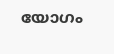യോഗം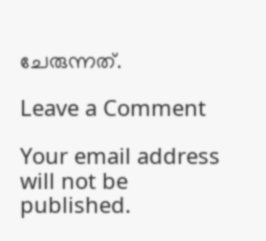ചേരുന്നത്.

Leave a Comment

Your email address will not be published.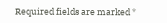Required fields are marked *